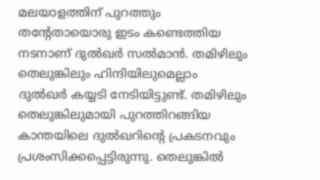മലയാളത്തിന് പുറത്തും തന്റേതായൊരു ഇടം കണ്ടെത്തിയ നടനാണ് ദുല്‍ഖര്‍ സല്‍മാന്‍. തമിഴിലും തെലുങ്കിലും ഹിന്ദിയിലുമെല്ലാം ദുല്‍ഖര്‍ കയ്യടി നേടിയിട്ടുണ്ട്. തമിഴിലും തെലുങ്കിലുമായി പുറത്തിറങ്ങിയ കാന്തയിലെ ദുല്‍ഖറിന്റെ പ്രകടനവും പ്രശംസിക്കപ്പെട്ടിരുന്നു. തെലുങ്കില്‍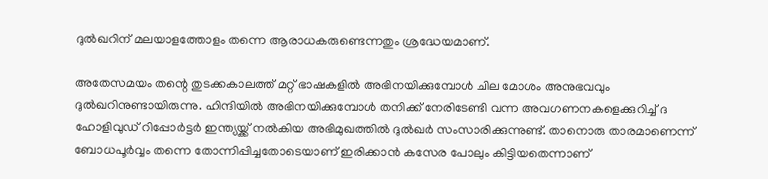ദുല്‍ഖറിന് മലയാളത്തോളം തന്നെ ആരാധകരുണ്ടെന്നതും ശ്രദ്ധേയമാണ്.

അതേസമയം തന്റെ തുടക്കകാലത്ത് മറ്റ് ഭാഷകളില്‍ അഭിനയിക്കുമ്പോള്‍ ചില മോശം അനുഭവവും ദുല്‍ഖറിനുണ്ടായിരുന്നു. ഹിന്ദിയില്‍ അഭിനയിക്കുമ്പോള്‍ തനിക്ക് നേരിടേണ്ടി വന്ന അവഗണനകളെക്കുറിച്ച് ദ ഹോളിവുഡ് റിപ്പോര്‍ട്ടര്‍ ഇന്ത്യയ്ക്ക് നല്‍കിയ അഭിമുഖത്തില്‍ ദുല്‍ഖര്‍ സംസാരിക്കുന്നുണ്ട്. താനൊരു താരമാണെന്ന് ബോധപൂര്‍വ്വം തന്നെ തോന്നിപ്പിച്ചതോടെയാണ് ഇരിക്കാന്‍ കസേര പോലും കിട്ടിയതെന്നാണ്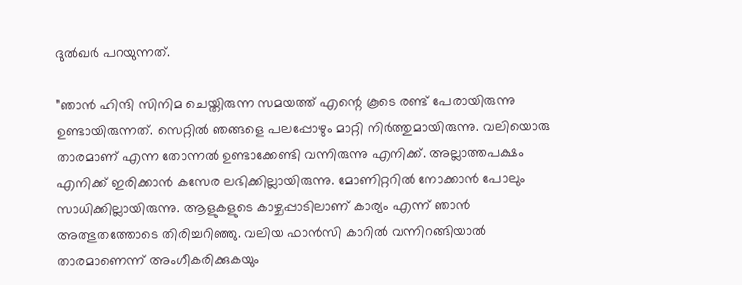ദുല്‍ഖര്‍ പറയുന്നത്.

”ഞാന്‍ ഹിന്ദി സിനിമ ചെയ്തിരുന്ന സമയത്ത് എന്റെ കൂടെ രണ്ട് പേരായിരുന്നു ഉണ്ടായിരുന്നത്. സെറ്റില്‍ ഞങ്ങളെ പലപ്പോഴും മാറ്റി നിര്‍ത്തുമായിരുന്നു. വലിയൊരു താരമാണ് എന്ന തോന്നല്‍ ഉണ്ടാക്കേണ്ടി വന്നിരുന്നു എനിക്ക്. അല്ലാത്തപക്ഷം എനിക്ക് ഇരിക്കാന്‍ കസേര ലഭിക്കില്ലായിരുന്നു. മോണിറ്ററില്‍ നോക്കാന്‍ പോലും സാധിക്കില്ലായിരുന്നു. ആളുകളുടെ കാഴ്ചപ്പാടിലാണ് കാര്യം എന്ന് ഞാന്‍ അത്ഭുതത്തോടെ തിരിച്ചറിഞ്ഞു. വലിയ ഫാന്‍സി കാറില്‍ വന്നിറങ്ങിയാല്‍ താരമാണെന്ന് അംഗീകരിക്കുകയും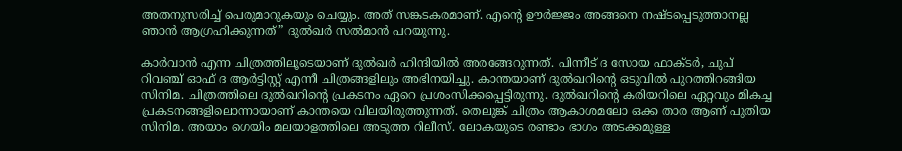അതനുസരിച്ച് പെരുമാറുകയും ചെയ്യും. അത് സങ്കടകരമാണ്. എന്റെ ഊര്‍ജ്ജം അങ്ങനെ നഷ്ടപ്പെടുത്താനല്ല ഞാന്‍ ആഗ്രഹിക്കുന്നത്” ദുല്‍ഖര്‍ സല്‍മാന്‍ പറയുന്നു.

കാര്‍വാന്‍ എന്ന ചിത്രത്തിലൂടെയാണ് ദുല്‍ഖര്‍ ഹിന്ദിയില്‍ അരങ്ങേറുന്നത്. പിന്നീട് ദ സോയ ഫാക്ടര്‍, ചുപ് റിവഞ്ച് ഓഫ് ദ ആര്‍ട്ടിസ്റ്റ് എന്നീ ചിത്രങ്ങളിലും അഭിനയിച്ചു. കാന്തയാണ് ദുല്‍ഖറിന്റെ ഒടുവില്‍ പുറത്തിറങ്ങിയ സിനിമ. ചിത്രത്തിലെ ദുല്‍ഖറിന്റെ പ്രകടനം ഏറെ പ്രശംസിക്കപ്പെട്ടിരുന്നു. ദുല്‍ഖറിന്റെ കരിയറിലെ ഏറ്റവും മികച്ച പ്രകടനങ്ങളിലൊന്നായാണ് കാന്തയെ വിലയിരുത്തുന്നത്. തെലുങ്ക് ചിത്രം ആകാശമലോ ഒക്ക താര ആണ് പുതിയ സിനിമ. അയാം ഗെയിം മലയാളത്തിലെ അടുത്ത റിലീസ്. ലോകയുടെ രണ്ടാം ഭാഗം അടക്കമുള്ള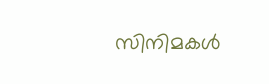സിനിമകള്‍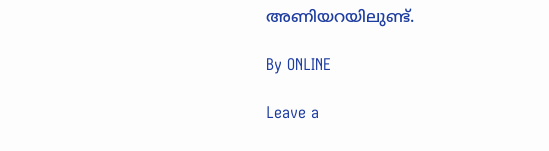അണിയറയിലുണ്ട്.

By ONLINE

Leave a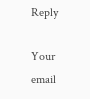Reply

Your email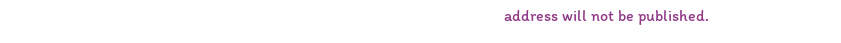address will not be published.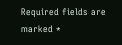Required fields are marked *